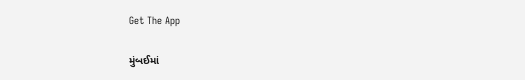Get The App

મુંબઈમાં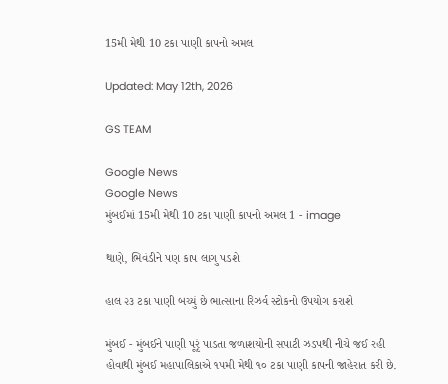15મી મેથી 10 ટકા પાણી કાપનો અમલ

Updated: May 12th, 2026

GS TEAM

Google News
Google News
મુંબઈમાં 15મી મેથી 10 ટકા પાણી કાપનો અમલ 1 - image

થાણે, ભિવંડીને પણ કાપ લાગુ પડશે

હાલ ૨૩ ટકા પાણી બચ્યું છે ભાત્સાના રિઝર્વ સ્ટોકનો ઉપયોગ કરાશે

મુંબઈ - મુંબઈને પાણી પૂરૃં પાડતા જળાશયોની સપાટી ઝડપથી નીચે જઈ રહી હોવાથી મુંબઈ મહાપાલિકાએ ૧૫મી મેથી ૧૦ ટકા પાણી કાપની જાહેરાત કરી છે.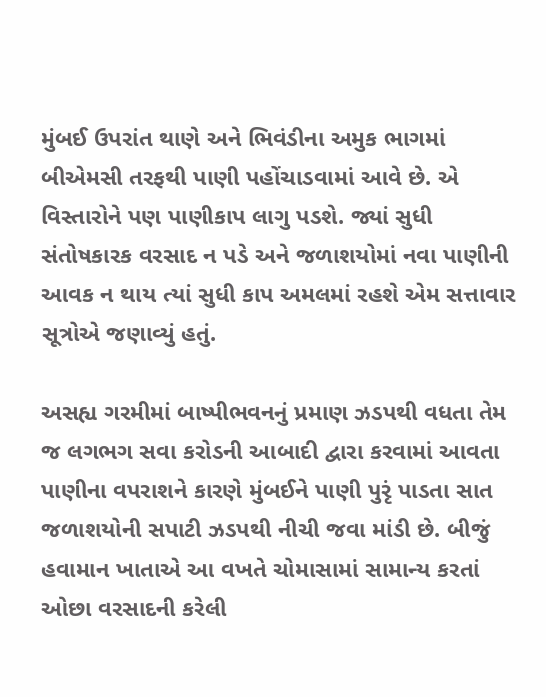મુંબઈ ઉપરાંત થાણે અને ભિવંડીના અમુક ભાગમાં બીએમસી તરફથી પાણી પહોંચાડવામાં આવે છે. એ વિસ્તારોને પણ પાણીકાપ લાગુ પડશે. જ્યાં સુધી સંતોષકારક વરસાદ ન પડે અને જળાશયોમાં નવા પાણીની આવક ન થાય ત્યાં સુધી કાપ અમલમાં રહશે એમ સત્તાવાર સૂત્રોએ જણાવ્યું હતું.

અસહ્ય ગરમીમાં બાષ્પીભવનનું પ્રમાણ ઝડપથી વધતા તેમ જ લગભગ સવા કરોડની આબાદી દ્વારા કરવામાં આવતા પાણીના વપરાશને કારણે મુંબઈને પાણી પુરૃં પાડતા સાત જળાશયોની સપાટી ઝડપથી નીચી જવા માંડી છે. બીજું હવામાન ખાતાએ આ વખતે ચોમાસામાં સામાન્ય કરતાં ઓછા વરસાદની કરેલી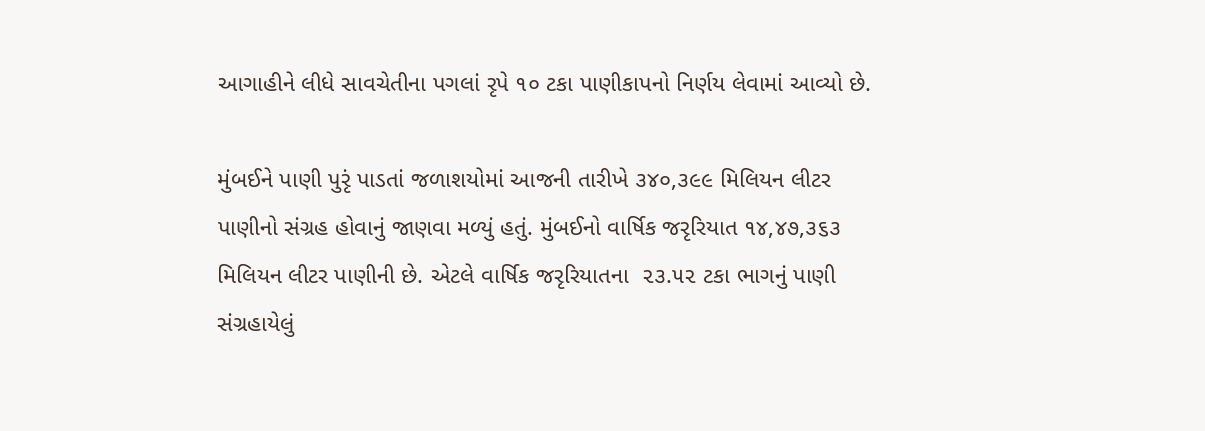આગાહીને લીધે સાવચેતીના પગલાં રૃપે ૧૦ ટકા પાણીકાપનો નિર્ણય લેવામાં આવ્યો છે.

મુંબઈને પાણી પુરૃં પાડતાં જળાશયોમાં આજની તારીખે ૩૪૦,૩૯૯ મિલિયન લીટર પાણીનો સંગ્રહ હોવાનું જાણવા મળ્યું હતું. મુંબઈનો વાર્ષિક જરૃરિયાત ૧૪,૪૭,૩૬૩ મિલિયન લીટર પાણીની છે. એટલે વાર્ષિક જરૃરિયાતના  ૨૩.૫૨ ટકા ભાગનું પાણી સંગ્રહાયેલું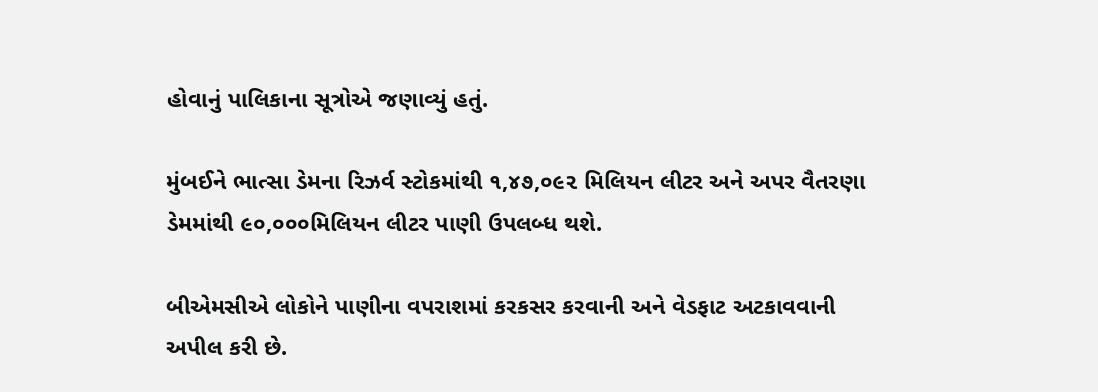હોવાનું પાલિકાના સૂત્રોએ જણાવ્યું હતું.

મુંબઈને ભાત્સા ડેમના રિઝર્વ સ્ટોકમાંથી ૧,૪૭,૦૯૨ મિલિયન લીટર અને અપર વૈતરણા ડેમમાંથી ૯૦,૦૦૦મિલિયન લીટર પાણી ઉપલબ્ધ થશે.

બીએમસીએ લોકોને પાણીના વપરાશમાં કરકસર કરવાની અને વેડફાટ અટકાવવાની અપીલ કરી છે.